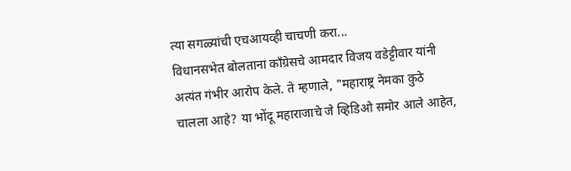त्या सगळ्यांची एचआयव्ही चाचणी करा...
विधानसभेत बोलताना काँग्रेसचे आमदार विजय वडेट्टीवार यांनी अत्यंत गंभीर आरोप केले. ते म्हणाले, "महाराष्ट्र नेमका कुठे चालला आहे? या भोंदू महाराजाचे जे व्हिडिओ समोर आले आहेत,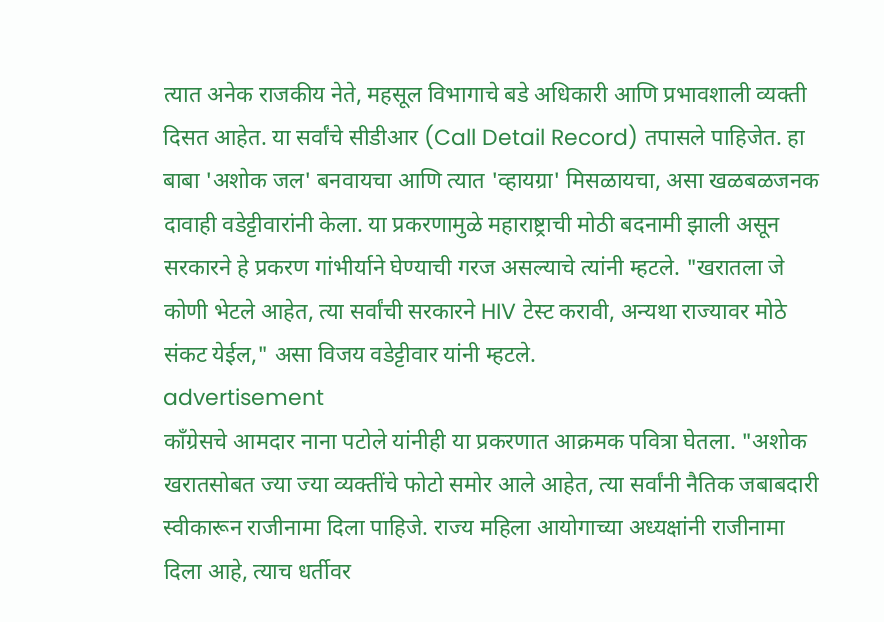त्यात अनेक राजकीय नेते, महसूल विभागाचे बडे अधिकारी आणि प्रभावशाली व्यक्ती दिसत आहेत. या सर्वांचे सीडीआर (Call Detail Record) तपासले पाहिजेत. हा बाबा 'अशोक जल' बनवायचा आणि त्यात 'व्हायग्रा' मिसळायचा, असा खळबळजनक दावाही वडेट्टीवारांनी केला. या प्रकरणामुळे महाराष्ट्राची मोठी बदनामी झाली असून सरकारने हे प्रकरण गांभीर्याने घेण्याची गरज असल्याचे त्यांनी म्हटले. "खरातला जे कोणी भेटले आहेत, त्या सर्वांची सरकारने HIV टेस्ट करावी, अन्यथा राज्यावर मोठे संकट येईल," असा विजय वडेट्टीवार यांनी म्हटले.
advertisement
काँग्रेसचे आमदार नाना पटोले यांनीही या प्रकरणात आक्रमक पवित्रा घेतला. "अशोक खरातसोबत ज्या ज्या व्यक्तींचे फोटो समोर आले आहेत, त्या सर्वांनी नैतिक जबाबदारी स्वीकारून राजीनामा दिला पाहिजे. राज्य महिला आयोगाच्या अध्यक्षांनी राजीनामा दिला आहे, त्याच धर्तीवर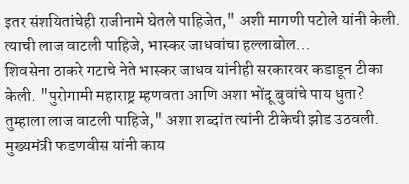इतर संशयितांचेही राजीनामे घेतले पाहिजेत," अशी मागणी पटोले यांनी केली.
त्याची लाज वाटली पाहिजे, भास्कर जाधवांचा हल्लाबोल...
शिवसेना ठाकरे गटाचे नेते भास्कर जाधव यांनीही सरकारवर कडाडून टीका केली. "पुरोगामी महाराष्ट्र म्हणवता आणि अशा भोंदू बुवांचे पाय धुता? तुम्हाला लाज वाटली पाहिजे," अशा शब्दांत त्यांनी टीकेची झोड उठवली.
मुख्यमंत्री फडणवीस यांनी काय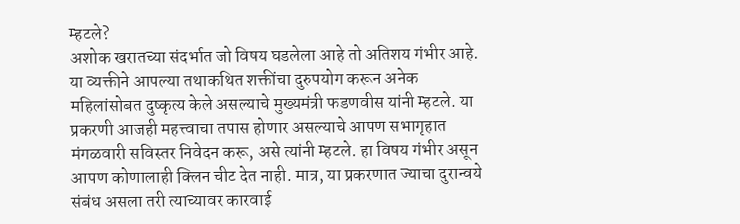म्हटले?
अशोक खरातच्या संदर्भात जो विषय घडलेला आहे तो अतिशय गंभीर आहे. या व्यक्तीने आपल्या तथाकथित शक्तींचा दुरुपयोग करून अनेक महिलांसोबत दुष्कृत्य केले असल्याचे मुख्यमंत्री फडणवीस यांनी म्हटले. या प्रकरणी आजही महत्त्वाचा तपास होणार असल्याचे आपण सभागृहात मंगळवारी सविस्तर निवेदन करू, असे त्यांनी म्हटले. हा विषय गंभीर असून आपण कोणालाही क्लिन चीट देत नाही. मात्र, या प्रकरणात ज्याचा दुरान्वये संबंध असला तरी त्याच्यावर कारवाई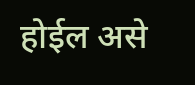होईल असे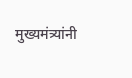मुख्यमंत्र्यांनी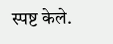स्पष्ट केले.